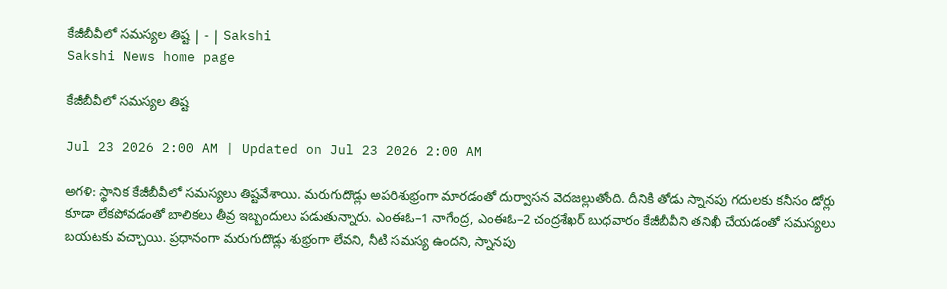కేజీబీవీలో సమస్యల తిష్ట | - | Sakshi
Sakshi News home page

కేజీబీవీలో సమస్యల తిష్ట

Jul 23 2026 2:00 AM | Updated on Jul 23 2026 2:00 AM

అగళి: స్థానిక కేజీబీవీలో సమస్యలు తిష్టవేశాయి. మరుగుదొడ్లు అపరిశుభ్రంగా మారడంతో దుర్వాసన వెదజల్లుతోంది. దీనికి తోడు స్నానపు గదులకు కనీసం డోర్లు కూడా లేకపోవడంతో బాలికలు తీవ్ర ఇబ్బందులు పడుతున్నారు. ఎంఈఓ–1 నాగేంద్ర, ఎంఈఓ–2 చంద్రశేఖర్‌ బుధవారం కేజీబీవీని తనిఖీ చేయడంతో సమస్యలు బయటకు వచ్చాయి. ప్రధానంగా మరుగుదొడ్లు శుభ్రంగా లేవని, నీటి సమస్య ఉందని, స్నానపు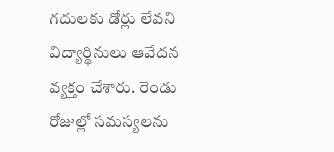గదులకు డోర్లు లేవని విద్యార్థినులు ఆవేదన వ్యక్తం చేశారు. రెండు రోజుల్లో సమస్యలను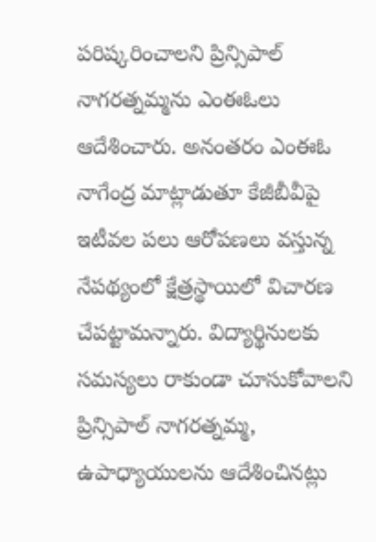పరిష్కరించాలని ప్రిన్సిపాల్‌ నాగరత్నమ్మను ఎంఈఓలు ఆదేశించారు. అనంతరం ఎంఈఓ నాగేంద్ర మాట్లాడుతూ కేజీబీవీపై ఇటీవల పలు ఆరోపణలు వస్తున్న నేపథ్యంలో క్షేత్రస్థాయిలో విచారణ చేపట్టామన్నారు. విద్యార్థినులకు సమస్యలు రాకుండా చూసుకోవాలని ప్రిన్సిపాల్‌ నాగరత్నమ్మ, ఉపాధ్యాయులను ఆదేశించినట్లు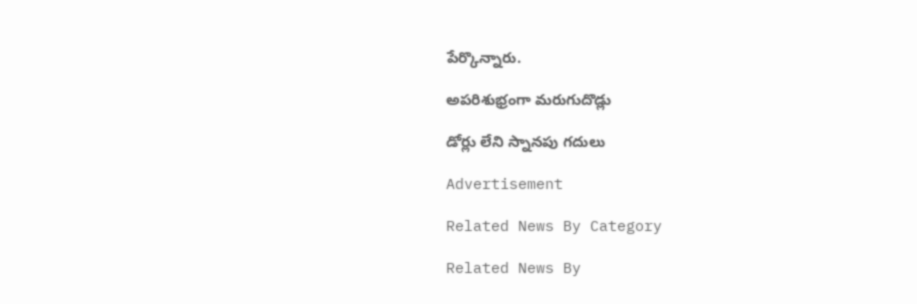పేర్కొన్నారు.

అపరిశుభ్రంగా మరుగుదొడ్లు

డోర్లు లేని స్నానపు గదులు

Advertisement

Related News By Category

Related News By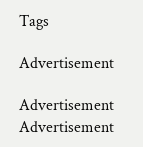Tags

Advertisement

Advertisement
Advertisement